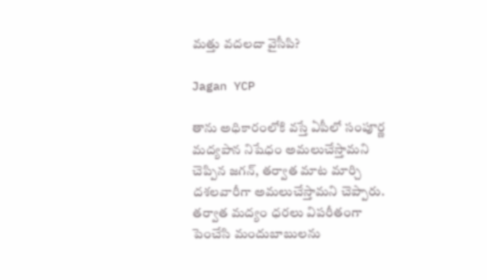మత్తు వదలదా వైసీపి?

Jagan YCP

తాను అధికారంలోకి వస్తే ఏపీలో సంపూర్ణ మద్యపాన నిషేధం అమలుచేస్తామని చెప్పిన జగన్, తర్వాత మాట మార్చి దశలవారీగా అమలుచేస్తామని చెప్పారు. తర్వాత మద్యం ధరలు విపరీతంగా పెంచేసి మందుబాబులను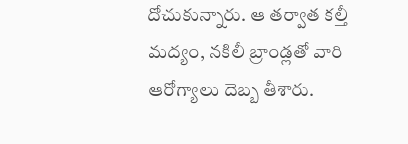దోచుకున్నారు. ఆ తర్వాత కల్తీ మద్యం, నకిలీ బ్రాండ్లతో వారి ఆరోగ్యాలు దెబ్బ తీశారు.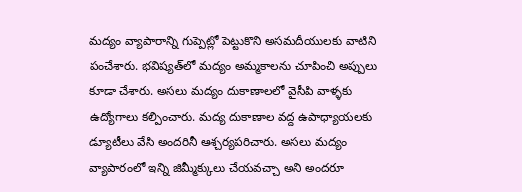మద్యం వ్యాపారాన్ని గుప్పెట్లో పెట్టుకొని అసమదీయులకు వాటిని పంచేశారు. భవిష్యత్‌లో మద్యం అమ్మకాలను చూపించి అప్పులు కూడా చేశారు. అసలు మద్యం దుకాణాలలో వైసీపి వాళ్ళకు ఉద్యోగాలు కల్పించారు. మద్య దుకాణాల వద్ద ఉపాధ్యాయలకు డ్యూటీలు వేసి అందరినీ ఆశ్చర్యపరిచారు. అసలు మద్యం వ్యాపారంలో ఇన్ని జిమ్మీక్కులు చేయవచ్చా అని అందరూ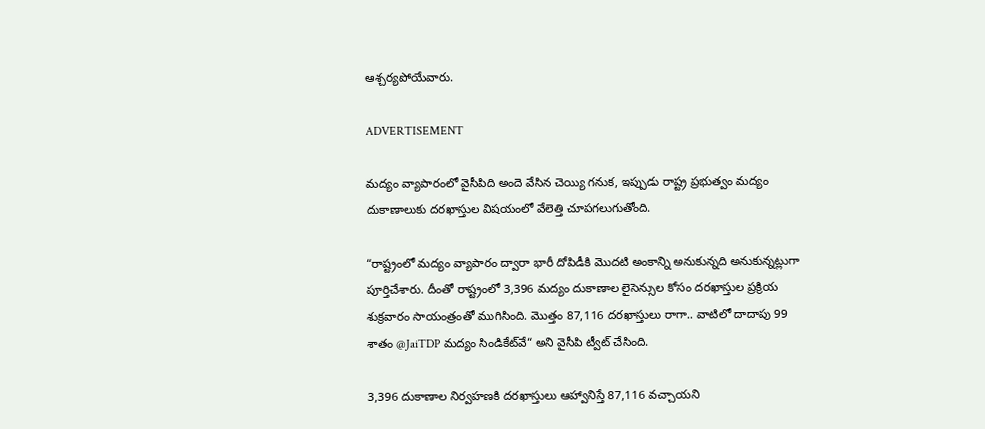ఆశ్చర్యపోయేవారు.

ADVERTISEMENT

మద్యం వ్యాపారంలో వైసీపిది అందె వేసిన చెయ్యి గనుక, ఇప్పుడు రాష్ట్ర ప్రభుత్వం మద్యం దుకాణాలుకు దరఖాస్తుల విషయంలో వేలెత్తి చూపగలుగుతోంది.

“రాష్ట్రంలో మద్యం వ్యాపారం ద్వారా భారీ దోపిడీకి మొదటి అంకాన్ని అనుకున్నది అనుకున్నట్లుగా పూర్తిచేశారు. దీంతో రాష్ట్రంలో 3,396 మద్యం దుకాణాల లైసెన్సుల కోసం దరఖాస్తుల ప్రక్రియ శుక్రవారం సాయంత్రంతో ముగిసింది. మొత్తం 87,116 దరఖాస్తులు రాగా.. వాటిలో దాదాపు 99 శాతం @JaiTDP మద్యం సిండికేట్‌వే“ అని వైసీపి ట్వీట్‌ చేసింది.

3,396 దుకాణాల నిర్వహణకి దరఖాస్తులు ఆహ్వానిస్తే 87,116 వచ్చాయని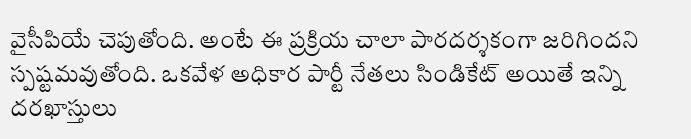వైసీపియే చెపుతోంది. అంటే ఈ ప్రక్రియ చాలా పారదర్శకంగా జరిగిందని స్పష్టమవుతోంది. ఒకవేళ అధికార పార్టీ నేతలు సిండికేట్ అయితే ఇన్ని దరఖాస్తులు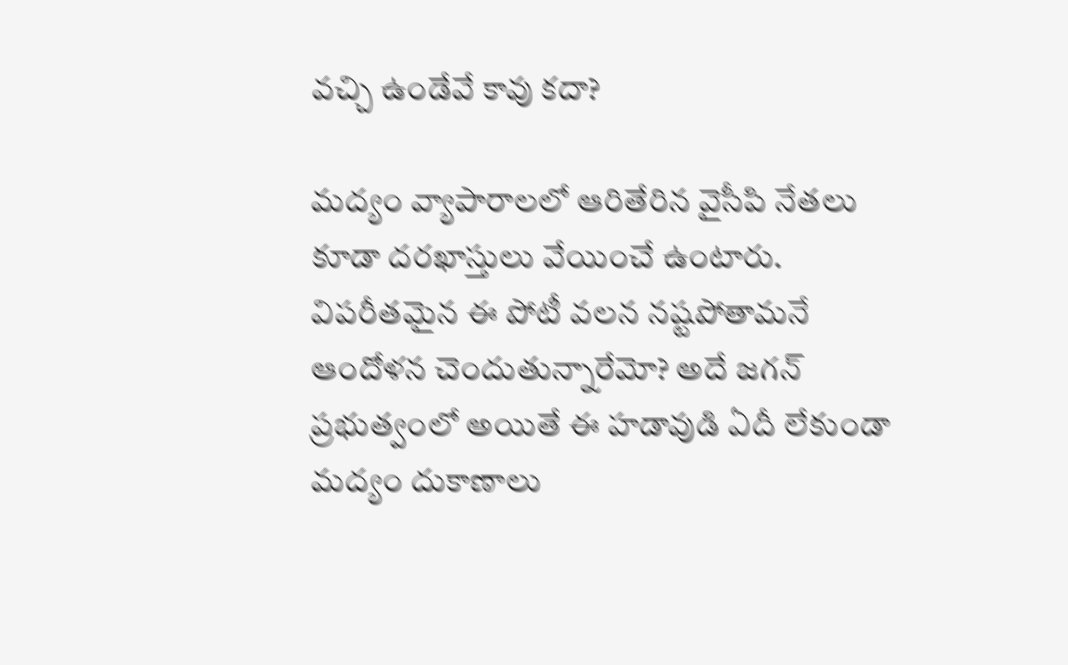వచ్చి ఉండేవే కావు కదా?

మద్యం వ్యాపారాలలో ఆరితేరిన వైసీపి నేతలు కూడా దరఖాస్తులు వేయించే ఉంటారు. విపరీతమైన ఈ పోటీ వలన నష్టపోతామనే ఆందోళన చెందుతున్నారేమో? అదే జగన్‌ ప్రభుత్వంలో అయితే ఈ హడావుడి ఏదీ లేకుండా మద్యం దుకాణాలు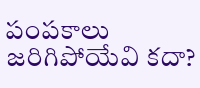పంపకాలు జరిగిపోయేవి కదా?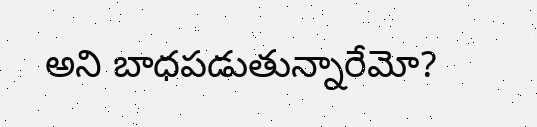అని బాధపడుతున్నారేమో?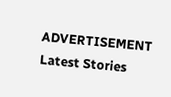ADVERTISEMENT
Latest Stories